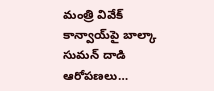మంత్రి వివేక్ కాన్వాయ్‌పై బాల్కా సుమన్ దాడి ఆరోపణలు…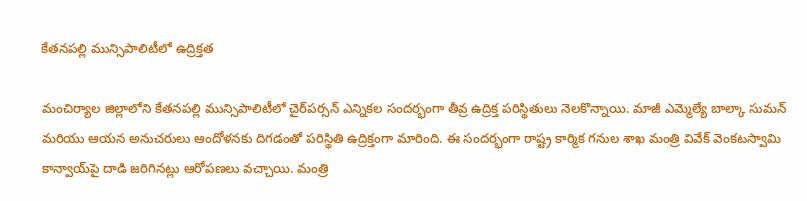కేతనపల్లి మున్సిపాలిటీలో ఉద్రిక్తత

మంచిర్యాల జిల్లాలోని కేతనపల్లి మున్సిపాలిటీలో చైర్‌పర్సన్ ఎన్నికల సందర్భంగా తీవ్ర ఉద్రిక్త పరిస్థితులు నెలకొన్నాయి. మాజీ ఎమ్మెల్యే బాల్కా సుమన్ మరియు ఆయన అనుచరులు ఆందోళనకు దిగడంతో పరిస్థితి ఉద్రిక్తంగా మారింది. ఈ సందర్భంగా రాష్ట్ర కార్మిక గనుల శాఖ మంత్రి వివేక్ వెంకటస్వామి కాన్వాయ్‌పై దాడి జరిగినట్లు ఆరోపణలు వచ్చాయి. మంత్రి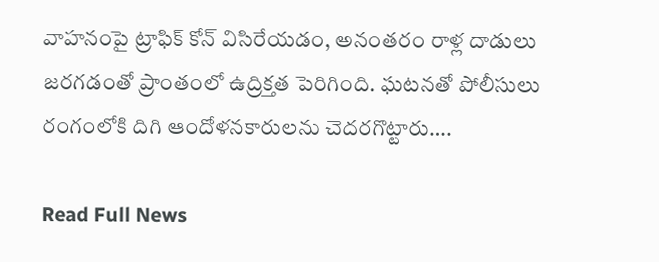వాహనంపై ట్రాఫిక్ కోన్ విసిరేయడం, అనంతరం రాళ్ల దాడులు జరగడంతో ప్రాంతంలో ఉద్రిక్తత పెరిగింది. ఘటనతో పోలీసులు రంగంలోకి దిగి ఆందోళనకారులను చెదరగొట్టారు….

Read Full News